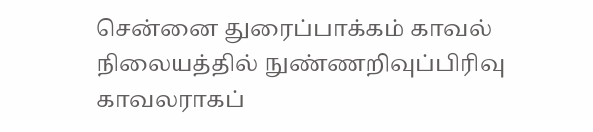சென்னை துரைப்பாக்கம் காவல் நிலையத்தில் நுண்ணறிவுப்பிரிவு காவலராகப்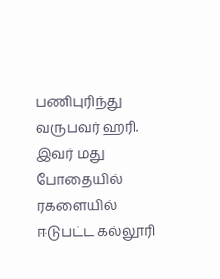பணிபுரிந்து வருபவர் ஹரி. இவர் மது போதையில் ரகளையில் ஈடுபட்ட கல்லூரி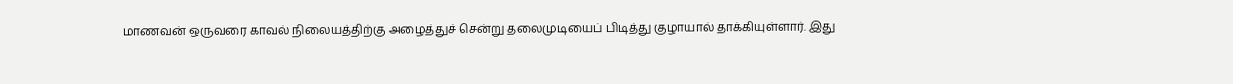மாணவன் ஒருவரை காவல் நிலையத்திற்கு அழைத்துச் சென்று தலைமுடியைப் பிடித்து குழாயால் தாக்கியுள்ளார். இது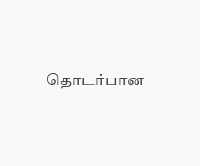தொடர்பான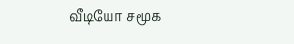வீடியோ சமூக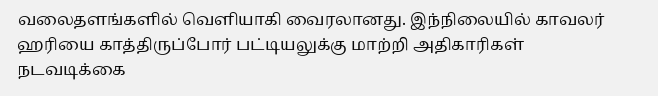வலைதளங்களில் வெளியாகி வைரலானது. இந்நிலையில் காவலர் ஹரியை காத்திருப்போர் பட்டியலுக்கு மாற்றி அதிகாரிகள் நடவடிக்கை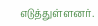எடுத்துள்ளனர்.